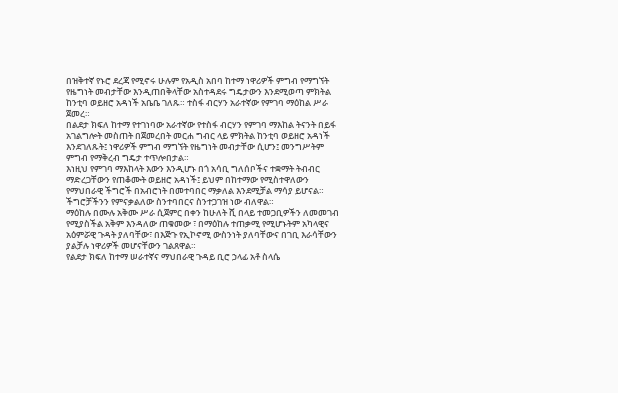በዝቅተኛ የኑሮ ደረጃ የሚኖሩ ሁሉም የአዲስ አበባ ከተማ ነዋሪዎች ምግብ የማግኘት የዜግነት መብታቸው እንዲጠበቅላቸው አስተዳደሩ ግዴታውን እንደሚወጣ ምክትል ከንቲባ ወይዘሮ አዳነች አቤቤ ገለጹ። ተስፋ ብርሃን አራተኛው የምገባ ማዕከል ሥራ ጀመረ።
በልደታ ክፍለ ከተማ የተገነባው አራተኛው የተስፋ ብርሃን የምገባ ማእከል ትናንት በይፋ አገልግሎት መስጠት በጀመረበት መርሐ ግብር ላይ ምክትል ከንቲባ ወይዘሮ አዳነች እንደገለጹት፤ ነዋሪዎች ምግብ ማግኘት የዜግነት መብታቸው ሲሆን፤ መንግሥትም ምግብ የማቅረብ ግዴታ ተጥሎበታል።
እነዚህ የምገባ ማእከላት እውን እንዲሆኑ በጎ አሳቢ ግለሰቦችና ተቋማት ትብብር ማድረጋቸውን የጠቆሙት ወይዘሮ አዳነች፤ ይህም በከተማው የሚስተዋለውን የማህበራዊ ችግሮች በአብሮነት በመተባበር ማቃለል እንደሚቻል ማሳያ ይሆናል። ችግሮቻችንን የምናቃልለው ስንተባበርና ስንተጋገዝ ነው ብለዋል።
ማዕከሉ በሙሉ አቅሙ ሥራ ሲጀምር በቀን ከሁለት ሺ በላይ ተመጋቢዎችን ለመመገብ የሚያስችል አቅም እንዳለው ጠቁመው ፣ በማዕከሉ ተጠቃሚ የሚሆኑትም አካላዊና አዕምሯዊ ጉዳት ያለባቸው፣ በእጅጉ የኢኮኖሚ ውስንነት ያለባቸውና በገቢ እራሳቸውን ያልቻሉ ነዋሪዎች መሆናቸውን ገልጸዋል።
የልደታ ክፍለ ከተማ ሠራተኛና ማህበራዊ ጉዳይ ቢሮ ኃላፊ አቶ ስላሴ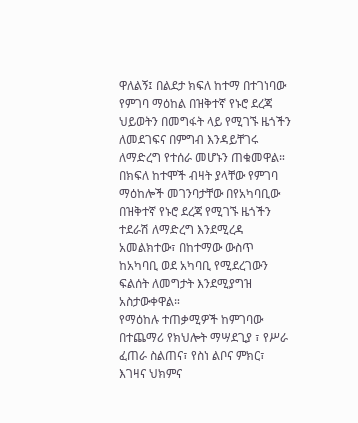ዋለልኝ፤ በልደታ ክፍለ ከተማ በተገነባው የምገባ ማዕከል በዝቅተኛ የኑሮ ደረጃ ህይወትን በመግፋት ላይ የሚገኙ ዜጎችን ለመደገፍና በምግብ እንዳይቸገሩ ለማድረግ የተሰራ መሆኑን ጠቁመዋል።
በክፍለ ከተሞች ብዛት ያላቸው የምገባ ማዕከሎች መገንባታቸው በየአካባቢው በዝቅተኛ የኑሮ ደረጃ የሚገኙ ዜጎችን ተደራሽ ለማድረግ እንደሚረዳ አመልክተው፣ በከተማው ውስጥ ከአካባቢ ወደ አካባቢ የሚደረገውን ፍልሰት ለመግታት እንደሚያግዝ አስታውቀዋል።
የማዕከሉ ተጠቃሚዎች ከምገባው በተጨማሪ የክህሎት ማሣደጊያ ፣ የሥራ ፈጠራ ስልጠና፣ የስነ ልቦና ምክር፣ እገዛና ህክምና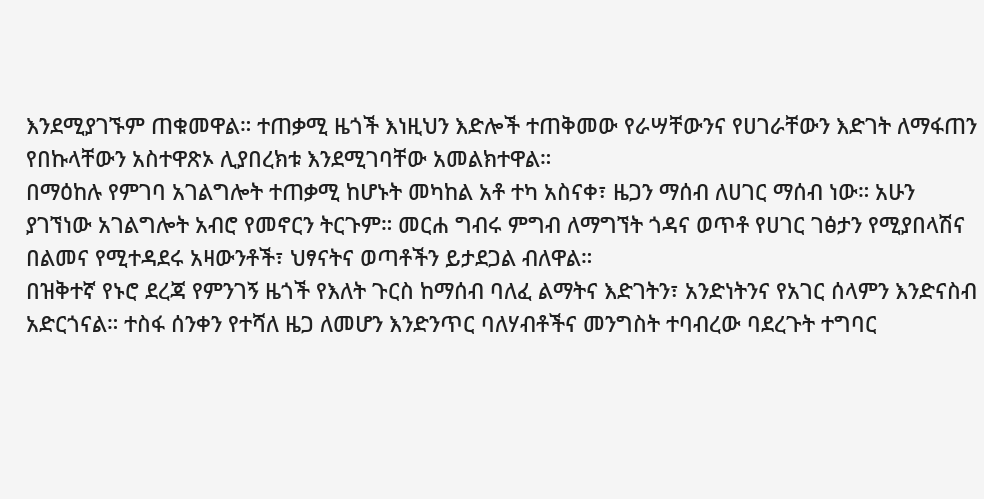እንደሚያገኙም ጠቁመዋል። ተጠቃሚ ዜጎች እነዚህን እድሎች ተጠቅመው የራሣቸውንና የሀገራቸውን እድገት ለማፋጠን የበኩላቸውን አስተዋጽኦ ሊያበረክቱ እንደሚገባቸው አመልክተዋል።
በማዕከሉ የምገባ አገልግሎት ተጠቃሚ ከሆኑት መካከል አቶ ተካ አስናቀ፣ ዜጋን ማሰብ ለሀገር ማሰብ ነው። አሁን ያገኘነው አገልግሎት አብሮ የመኖርን ትርጉም። መርሐ ግብሩ ምግብ ለማግኘት ጎዳና ወጥቶ የሀገር ገፅታን የሚያበላሽና በልመና የሚተዳደሩ አዛውንቶች፣ ህፃናትና ወጣቶችን ይታደጋል ብለዋል።
በዝቅተኛ የኑሮ ደረጃ የምንገኝ ዜጎች የእለት ጉርስ ከማሰብ ባለፈ ልማትና እድገትን፣ አንድነትንና የአገር ሰላምን እንድናስብ አድርጎናል። ተስፋ ሰንቀን የተሻለ ዜጋ ለመሆን እንድንጥር ባለሃብቶችና መንግስት ተባብረው ባደረጉት ተግባር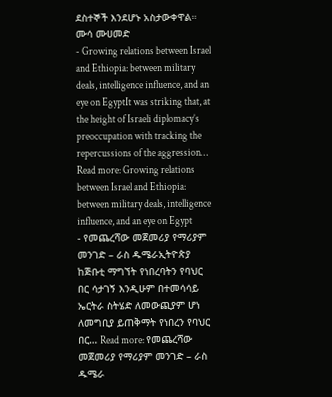ደስተኞች እንደሆኑ አስታውቀዋል።
ሙሳ ሙሀመድ
- Growing relations between Israel and Ethiopia: between military deals, intelligence influence, and an eye on EgyptIt was striking that, at the height of Israeli diplomacy’s preoccupation with tracking the repercussions of the aggression… Read more: Growing relations between Israel and Ethiopia: between military deals, intelligence influence, and an eye on Egypt
- የመጨረሻው መጀመሪያ የማሪያም መንገድ – ራስ ዱሜራኢትዮጵያ ከጅቡቲ ማግኘት የነበረባትን የባህር በር ሳታገኝ እንዲሁም በተመሳሳይ ኤርትራ ስትሄድ ለመውጪያም ሆነ ለመግቢያ ይጠቅማት የነበረን የባህር በር… Read more: የመጨረሻው መጀመሪያ የማሪያም መንገድ – ራስ ዱሜራ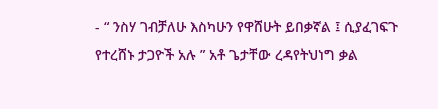- “ ንስሃ ገብቻለሁ እስካሁን የዋሸሁት ይበቃኛል ፤ ሲያፈገፍጉ የተረሸኑ ታጋዮች አሉ ” አቶ ጌታቸው ረዳየትህነግ ቃል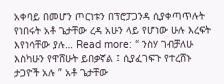አቀባይ በመሆን ጦርነቱን በፕሮፓጋንዳ ሲያቀጣጥሉት የነበሩት አቶ ጌታቸው ረዳ አሁን ላይ የሆነው ሁሉ እረፍት እየነሳቸው ያሉ… Read more: “ ንስሃ ገብቻለሁ እስካሁን የዋሸሁት ይበቃኛል ፤ ሲያፈገፍጉ የተረሸኑ ታጋዮች አሉ ” አቶ ጌታቸው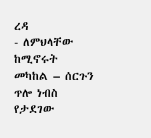ረዳ
- ለምህላቸው ከሚኖሩት መካከል – ሰርጉን ጥሎ ነብስ የታደገው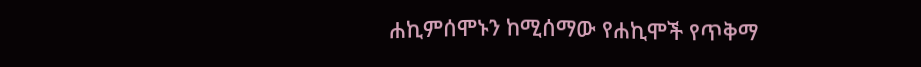ሐኪምሰሞኑን ከሚሰማው የሐኪሞች የጥቅማ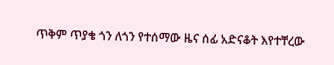ጥቅም ጥያቄ ጎን ለጎን የተሰማው ዜና ሰፊ አድናቆት እየተቸረው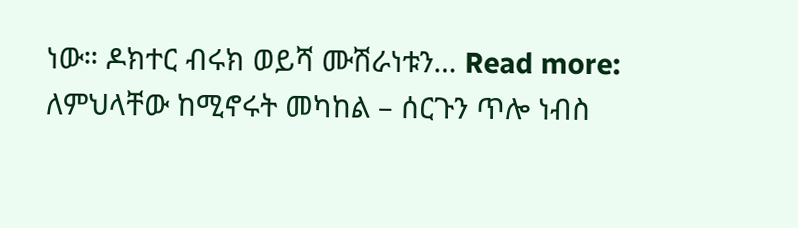ነው። ዶክተር ብሩክ ወይሻ ሙሽራነቱን… Read more: ለምህላቸው ከሚኖሩት መካከል – ሰርጉን ጥሎ ነብስ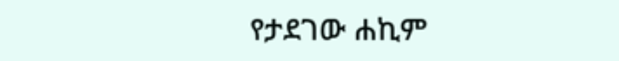የታደገው ሐኪም